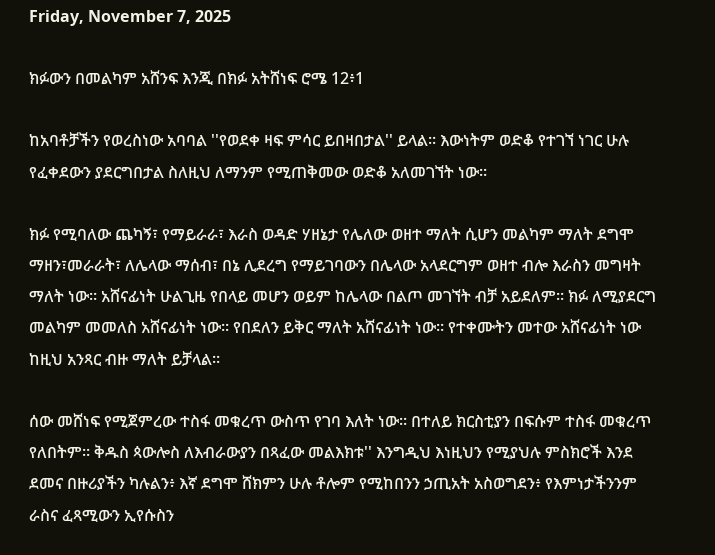Friday, November 7, 2025

ክፉውን በመልካም አሸንፍ እንጂ በክፉ አትሸነፍ ሮሜ 12፥1

ከአባቶቻችን የወረስነው አባባል ''የወደቀ ዛፍ ምሳር ይበዛበታል'' ይላል። እውነትም ወድቆ የተገኘ ነገር ሁሉ የፈቀደውን ያደርግበታል ስለዚህ ለማንም የሚጠቅመው ወድቆ አለመገኘት ነው።

ክፉ የሚባለው ጨካኝ፣ የማይራራ፣ እራስ ወዳድ ሃዘኔታ የሌለው ወዘተ ማለት ሲሆን መልካም ማለት ደግሞ ማዘን፣መራራት፣ ለሌላው ማሰብ፣ በኔ ሊደረግ የማይገባውን በሌላው አላደርግም ወዘተ ብሎ እራስን መግዛት ማለት ነው። አሸናፊነት ሁልጊዜ የበላይ መሆን ወይም ከሌላው በልጦ መገኘት ብቻ አይደለም። ክፉ ለሚያደርግ መልካም መመለስ አሸናፊነት ነው። የበደለን ይቅር ማለት አሸናፊነት ነው። የተቀሙትን መተው አሸናፊነት ነው ከዚህ አንጻር ብዙ ማለት ይቻላል።

ሰው መሸነፍ የሚጀምረው ተስፋ መቁረጥ ውስጥ የገባ እለት ነው። በተለይ ክርስቲያን በፍሱም ተስፋ መቁረጥ የለበትም። ቅዱስ ጳውሎስ ለእብራውያን በጻፈው መልእክቱ'' እንግዲህ እነዚህን የሚያህሉ ምስክሮች እንደ ደመና በዙሪያችን ካሉልን፥ እኛ ደግሞ ሸክምን ሁሉ ቶሎም የሚከበንን ኃጢአት አስወግደን፥ የእምነታችንንም ራስና ፈጻሚውን ኢየሱስን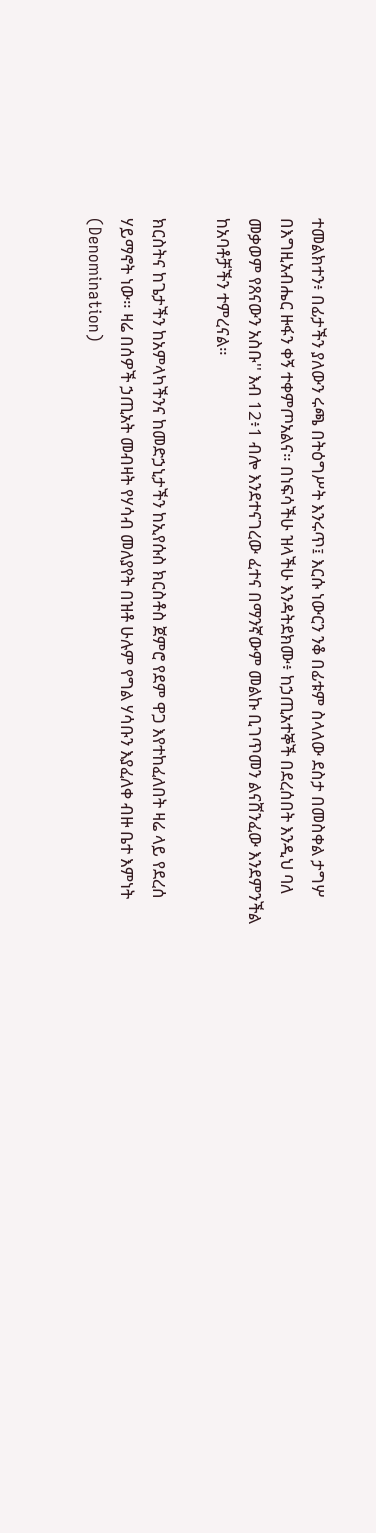ተመልክተን፥ በፊታችን ያለውን ሩጫ በትዕግሥት እንሩጥ፤ እርሱ ነውርን ንቆ በፊቱም ስላለው ደስታ በመስቀል ታግሦ በእግዚአብሔር ዙፋን ቀኝ ተቀምጦአልና። በነፍሳችሁ ዝላችሁ እንዳትደክሙ፥ ከኃጢአተኞች በደረሰበት እንዲህ ባለ መቃወም የጸናውን አስቡ'' እብ 12፥1 ብሎ እንደተናገረው ፈተና በማንኛውም መልኩ ቢገጥመን ልናሸንፈው እንደምንችል ከአባቶቻችን ተምረናል።

ክርስትና ከጌታችን ከአምላካችንና ከመድኃኒታችን ከኢየሱስ ክርስቶስ ጀምሮ የደም ዋጋ እየተከፈለበት ዛሬ ላይ የደረሰ ሃይማኖት ነው። ዛሬ በሰዎች ኃጢአት መብዛት የሃሳብ መለያየት በዝቶ ሁሉም የግል ሃሳቡን እያፈለቀ ብዙ ቤተ እምነት (Denomination)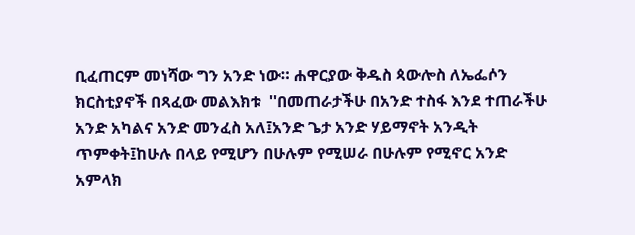ቢፈጠርም መነሻው ግን አንድ ነው። ሐዋርያው ቅዱስ ጳውሎስ ለኤፌሶን ክርስቲያኖች በጻፈው መልእክቱ  ''በመጠራታችሁ በአንድ ተስፋ እንደ ተጠራችሁ አንድ አካልና አንድ መንፈስ አለ፤አንድ ጌታ አንድ ሃይማኖት አንዲት ጥምቀት፤ከሁሉ በላይ የሚሆን በሁሉም የሚሠራ በሁሉም የሚኖር አንድ አምላክ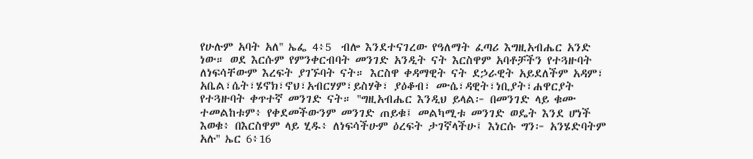የሁሉም አባት አለ'' ኤፌ 4፥5  ብሎ እንደተናገረው የዓለማት ፈጣሪ እግዚአብሔር አንድ ነው። ወደ እርሱም የምንቀርብባት መንገድ አንዲት ናት እርስዋም አባቶቻችን የተጓዙባት ለነፍሳቸውም እረፍት ያገኙባት ናት። እርስዋ ቀዳማዊት ናት ደኃራዊት አይደለችም አዳም፣ አቤል፣ሴት፣ሄኖክ፣ኖህ፣አብርሃም፣ይስሃቅ፣ ያዕቆብ፣ ሙሴ፣ዳዊት፣ነቢያት፣ሐዋርያት የተጓዙባት ቀጥተኛ መንገድ ናት። ''ግዚአብሔር እንዲህ ይላል፦ በመንገድ ላይ ቁሙ ተመልከቱም፥ የቀደመችውንም መንገድ ጠይቁ፤ መልካሚቱ መንገድ ወዴት እንደ ሆነች እወቁ፥ በእርስዋም ላይ ሂዱ፥ ለነፍሳችሁም ዕረፍት ታገኛላችሁ፤ እነርሱ ግን፦ አንሄድባትም አሉ'' ኤር 6፥16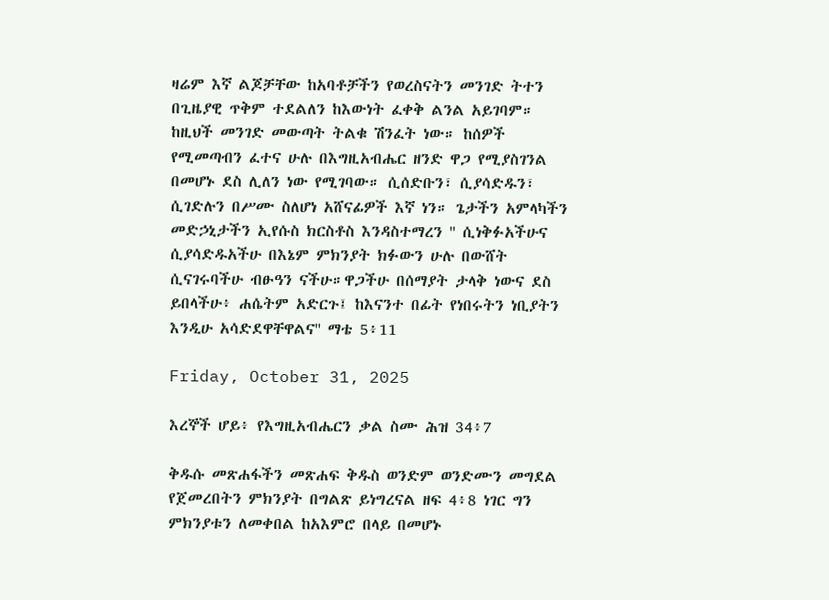ዛሬም እኛ ልጆቻቸው ከአባቶቻችን የወረስናትን መንገድ ትተን በጊዜያዊ ጥቅም ተደልለን ከእውነት ፈቀቅ ልንል አይገባም። ከዚህች መንገድ መውጣት ትልቁ ሽንፈት ነው። ከሰዎች የሚመጣብን ፈተና ሁሉ በእግዚአብሔር ዘንድ ዋጋ የሚያስገንል በመሆኑ ደስ ሊለን ነው የሚገባው። ሲሰድቡን፣ ሲያሳድዱን፣ ሲገድሉን በሥሙ ስለሆነ አሸናፊዎች እኛ ነን። ጌታችን አምላካችን መድኃኒታችን ኢየሱስ ክርስቶስ እንዳስተማረን '' ሲነቅፉአችሁና ሲያሳድዱአችሁ በእኔም ምክንያት ክፉውን ሁሉ በውሸት ሲናገሩባችሁ ብፁዓን ናችሁ።ዋጋችሁ በሰማያት ታላቅ ነውና ደስ ይበላችሁ፥ ሐሴትም አድርጉ፤ ከእናንተ በፊት የነበሩትን ነቢያትን እንዲሁ አሳድደዋቸዋልና'' ማቴ 5፥11

Friday, October 31, 2025

እረኞች ሆይ፥ የእግዚአብሔርን ቃል ስሙ ሕዝ 34፥7

ቅዱሱ መጽሐፋችን መጽሐፍ ቅዱስ ወንድም ወንድሙን መግደል የጀመረበትን ምክንያት በግልጽ ይነግረናል ዘፍ 4፥8 ነገር ግን ምክንያቱን ለመቀበል ከአእምሮ በላይ በመሆኑ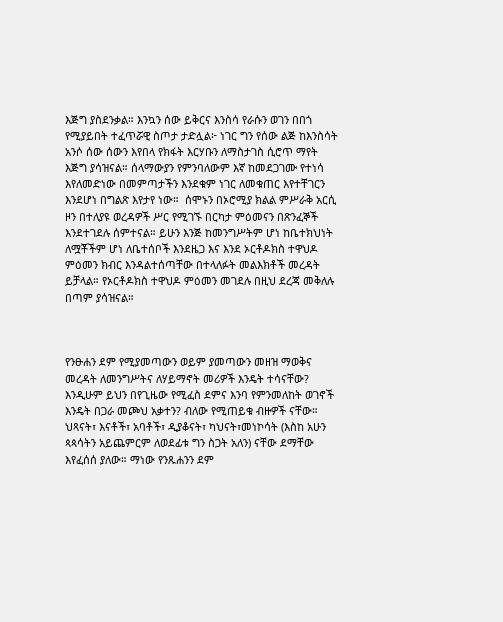እጅግ ያስደንቃል። እንኳን ሰው ይቅርና እንስሳ የራሱን ወገን በበጎ የሚያይበት ተፈጥሯዊ ስጦታ ታድሏል፦ ነገር ግን የሰው ልጅ ከእንስሳት አንሶ ሰው ሰውን እየበላ የክፋት እርሃቡን ለማስታገስ ሲሮጥ ማየት እጅግ ያሳዝናል። ሰላማውያን የምንባለውም እኛ ከመደጋገሙ የተነሳ እየለመድነው በመምጣታችን እንደቁም ነገር ለመቁጠር እየተቸገርን እንደሆነ በግልጽ እየታየ ነው።  ሰሞኑን በኦሮሚያ ክልል ምሥራቅ አርሲ ዞን በተለያዩ ወረዳዎች ሥር የሚገኙ በርካታ ምዕመናን በጽንፈኞች እንደተገደሉ ሰምተናል። ይሁን እንጅ ከመንግሥትም ሆነ ከቤተክህነት ለሟቾችም ሆነ ለቤተሰቦች እንደዜጋ እና እንደ ኦርቶዶክስ ተዋህዶ ምዕመን ክብር እንዳልተሰጣቸው በተላለፉት መልእክቶች መረዳት ይቻላል። የኦርቶዶክስ ተዋህዶ ምዕመን መገደሉ በዚህ ደረጃ መቅለሉ በጣም ያሳዝናል።



የንፁሐን ደም የሚያመጣውን ወይም ያመጣውን መዘዝ ማወቅና መረዳት ለመንግሥትና ለሃይማኖት መሪዎች እንዴት ተሳናቸው?  እንዲሁም ይህን በየጊዜው የሚፈስ ደምና እንባ የምንመለከት ወገኖች እንዴት በጋራ መጮህ አቃተን? ብለው የሚጠይቁ ብዙዎች ናቸው። ህጻናት፣ እናቶች፣ አባቶች፣ ዲያቆናት፣ ካህናት፣መነኮሳት (እስከ አሁን ጳጳሳትን አይጨምርም ለወደፊቱ ግን ስጋት አለን) ናቸው ደማቸው እየፈሰሰ ያለው። ማነው የንጹሐንን ደም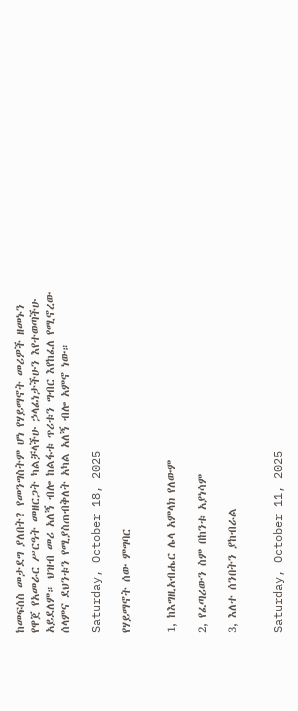ከመፍሰስ መታደግ ያለበት? የመንግስትም ሆነ የሃይማኖት መሪዎች ዘመኑን የዋጀ የአመራር ሥርዓት መዘርጋት ካልቻላችሁ ኃላፊነታችሁን እየተወጣችሁ አይደለም። ህዝብ መሪ አለኝ ብሎ ከልፋቱ ጥሪቱን ግብር እየከፈለ የሚኖረው ሰላምና ደህንቱን የሚያስጠብቅለት አካል አለኝ ብሎ አምኖ ነው።

Saturday, October 18, 2025

የሃይማኖት ሰው ምግባር


1, ከእግዚአብሔር ሌላ አምላክ የለውም

2, የፈጣሪውን ስም በከንቱ አያነሳም

3, እለተ ሰንበትን ያከብራል


Saturday, October 11, 2025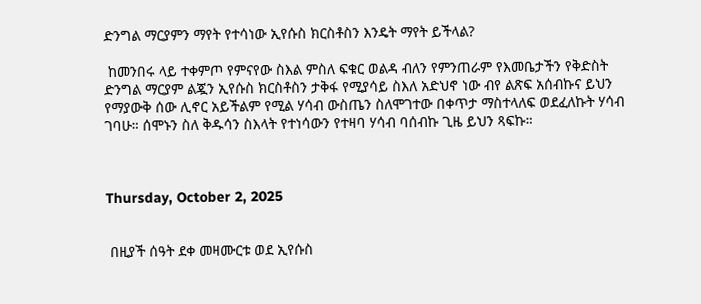ድንግል ማርያምን ማየት የተሳነው ኢየሱስ ክርስቶስን እንዴት ማየት ይችላል?

 ከመንበሩ ላይ ተቀምጦ የምናየው ስእል ምስለ ፍቁር ወልዳ ብለን የምንጠራም የእመቤታችን የቅድስት ድንግል ማርያም ልጇን ኢየሱስ ክርስቶስን ታቅፋ የሚያሳይ ስእለ አድህኖ ነው ብየ ልጽፍ አሰብኩና ይህን የማያውቅ ሰው ሊኖር አይችልም የሚል ሃሳብ ውስጤን ስለሞገተው በቀጥታ ማስተላለፍ ወደፈለኩት ሃሳብ ገባሁ። ሰሞኑን ስለ ቅዱሳን ስእላት የተነሳውን የተዛባ ሃሳብ ባሰብኩ ጊዜ ይህን ጻፍኩ።



Thursday, October 2, 2025


 በዚያች ሰዓት ደቀ መዛሙርቱ ወደ ኢየሱስ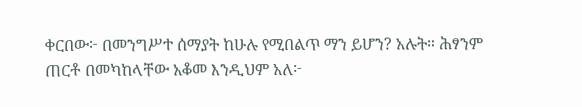ቀርበው፦ በመንግሥተ ሰማያት ከሁሉ የሚበልጥ ማን ይሆን? አሉት። ሕፃንም ጠርቶ በመካከላቸው አቆመ እንዲህም አለ፦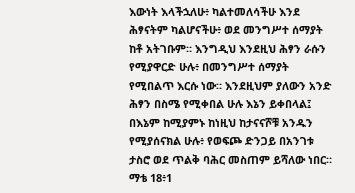እውነት እላችኋለሁ፥ ካልተመለሳችሁ እንደ ሕፃናትም ካልሆናችሁ፥ ወደ መንግሥተ ሰማያት ከቶ አትገቡም። እንግዲህ እንደዚህ ሕፃን ራሱን የሚያዋርድ ሁሉ፥ በመንግሥተ ሰማያት የሚበልጥ እርሱ ነው። እንደዚህም ያለውን አንድ ሕፃን በስሜ የሚቀበል ሁሉ እኔን ይቀበላል፤ በእኔም ከሚያምኑ ከነዚህ ከታናናሾቹ አንዱን የሚያሰናክል ሁሉ፥ የወፍጮ ድንጋይ በአንገቱ ታስሮ ወደ ጥልቅ ባሕር መስጠም ይሻለው ነበር። ማቴ 18፥1